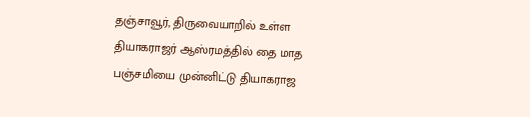தஞ்சாவூர், திருவையாறில் உள்ள தியாகராஜர் ஆஸ்ரமத்தில் தை மாத பஞ்சமியை முன்னிட்டு தியாகராஜ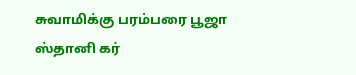சுவாமிக்கு பரம்பரை பூஜா ஸ்தானி கர்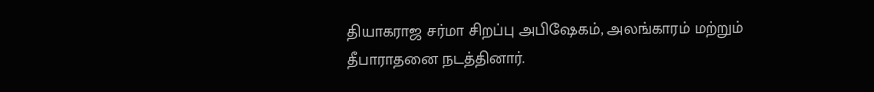தியாகராஜ சர்மா சிறப்பு அபிஷேகம், அலங்காரம் மற்றும் தீபாராதனை நடத்தினார்.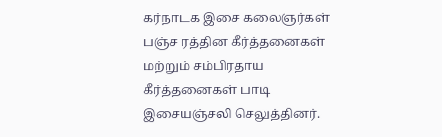கர்நாடக இசை கலைஞர்கள் பஞ்ச ரத்தின கீர்த்தனைகள் மற்றும் சம்பிரதாய கீர்த்தனைகள் பாடி இசையஞ்சலி செலுத்தினர்.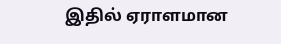இதில் ஏராளமான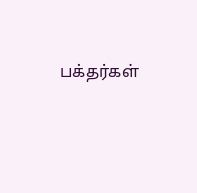பக்தர்கள்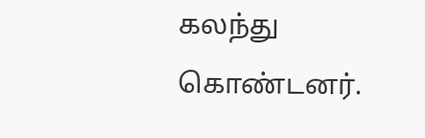கலந்து கொண்டனர்.